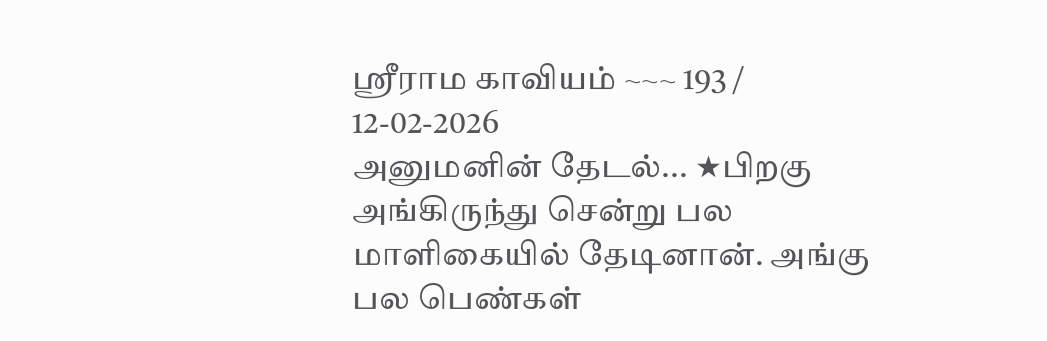ஶ்ரீராம காவியம் ~~~ 193 / 12-02-2026
அனுமனின் தேடல்... ★பிறகு அங்கிருந்து சென்று பல மாளிகையில் தேடினான். அங்கு பல பெண்கள்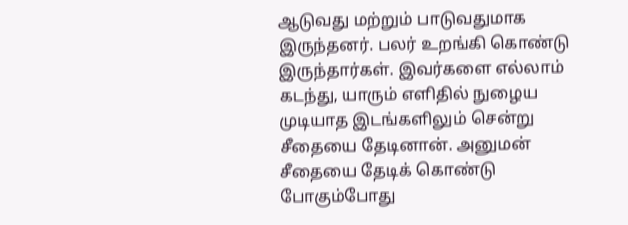ஆடுவது மற்றும் பாடுவதுமாக இருந்தனர். பலர் உறங்கி கொண்டு இருந்தார்கள். இவர்களை எல்லாம் கடந்து, யாரும் எளிதில் நுழைய முடியாத இடங்களிலும் சென்று சீதையை தேடினான். அனுமன் சீதையை தேடிக் கொண்டு போகும்போது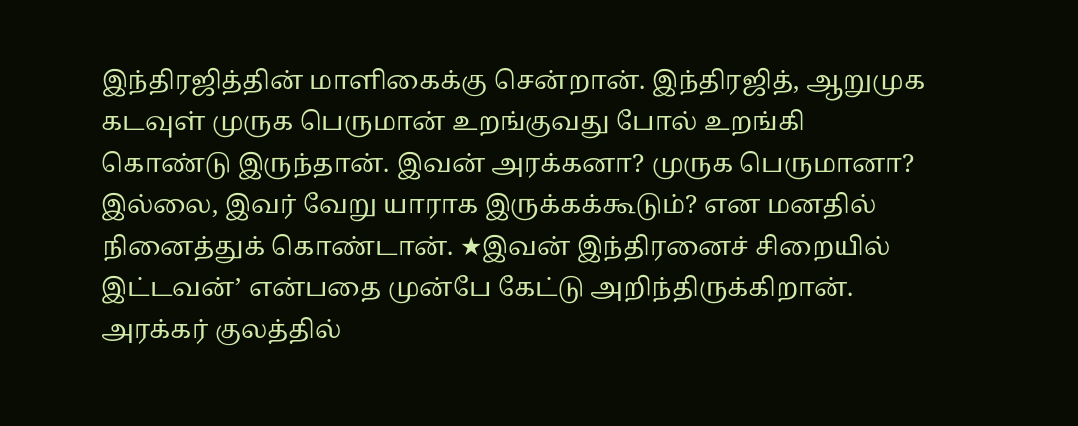இந்திரஜித்தின் மாளிகைக்கு சென்றான். இந்திரஜித், ஆறுமுக கடவுள் முருக பெருமான் உறங்குவது போல் உறங்கி கொண்டு இருந்தான். இவன் அரக்கனா? முருக பெருமானா? இல்லை, இவர் வேறு யாராக இருக்கக்கூடும்? என மனதில் நினைத்துக் கொண்டான். ★இவன் இந்திரனைச் சிறையில் இட்டவன்’ என்பதை முன்பே கேட்டு அறிந்திருக்கிறான். அரக்கர் குலத்தில்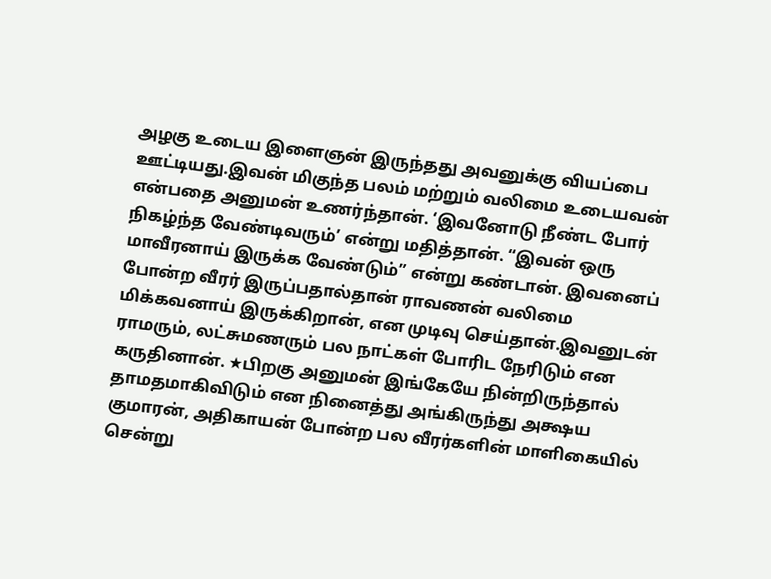அழகு உடைய இளைஞன் இருந்தது அவனுக்கு வியப்பை ஊட்டியது.இவன் மிகுந்த பலம் மற்றும் வலிமை உடையவன் என்பதை அனுமன் உணர்ந்தான். ‘இவனோடு நீண்ட போர் நிகழ்ந்த வேண்டிவரும்’ என்று மதித்தான். “இவன் ஒரு மாவீரனாய் இருக்க வேண்டும்” என்று கண்டான். இவனைப் போன்ற வீரர் இருப்பதால்தான் ராவணன் வலிமை மிக்கவனாய் இருக்கிறான், என முடிவு செய்தான்.இவனுடன் ராமரும், லட்சுமணரும் பல நாட்கள் போரிட நேரிடும் என கருதினான். ★பிறகு அனுமன் இங்கேயே நின்றிருந்தால் தாமதமாகிவிடும் என நினைத்து அங்கிருந்து அக்ஷய குமாரன், அதிகாயன் போன்ற பல வீரர்களின் மாளிகையில் சென்று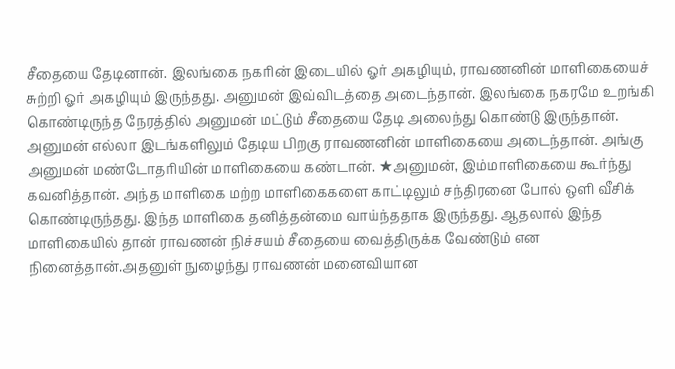சீதையை தேடினான். இலங்கை நகரின் இடையில் ஓர் அகழியும், ராவணனின் மாளிகையைச் சுற்றி ஓர் அகழியும் இருந்தது. அனுமன் இவ்விடத்தை அடைந்தான். இலங்கை நகரமே உறங்கி கொண்டிருந்த நேரத்தில் அனுமன் மட்டும் சீதையை தேடி அலைந்து கொண்டு இருந்தான். அனுமன் எல்லா இடங்களிலும் தேடிய பிறகு ராவணனின் மாளிகையை அடைந்தான். அங்கு அனுமன் மண்டோதரியின் மாளிகையை கண்டான். ★அனுமன், இம்மாளிகையை கூர்ந்து கவனித்தான். அந்த மாளிகை மற்ற மாளிகைகளை காட்டிலும் சந்திரனை போல் ஒளி வீசிக் கொண்டிருந்தது. இந்த மாளிகை தனித்தன்மை வாய்ந்ததாக இருந்தது. ஆதலால் இந்த மாளிகையில் தான் ராவணன் நிச்சயம் சீதையை வைத்திருக்க வேண்டும் என நினைத்தான்.அதனுள் நுழைந்து ராவணன் மனைவியான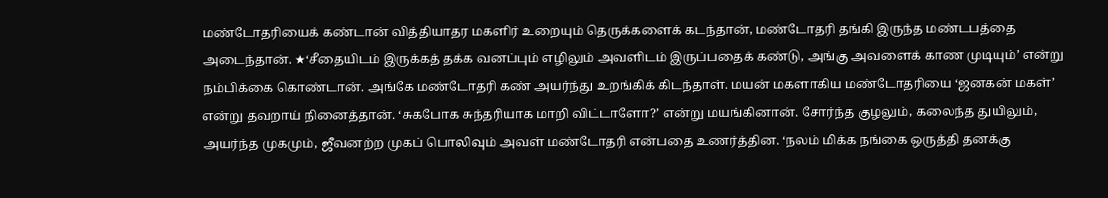மண்டோதரியைக் கண்டான் வித்தியாதர மகளிர் உறையும் தெருக்களைக் கடந்தான், மண்டோதரி தங்கி இருந்த மண்டபத்தை அடைந்தான். ★‘சீதையிடம் இருக்கத் தக்க வனப்பும் எழிலும் அவளிடம் இருப்பதைக் கண்டு, அங்கு அவளைக் காண முடியும்’ என்று நம்பிக்கை கொண்டான். அங்கே மண்டோதரி கண் அயர்ந்து உறங்கிக் கிடந்தாள். மயன் மகளாகிய மண்டோதரியை ‘ஜனகன் மகள்’ என்று தவறாய் நினைத்தான். ‘சுகபோக சுந்தரியாக மாறி விட்டாளோ?’ என்று மயங்கினான். சோர்ந்த குழலும், கலைந்த துயிலும், அயர்ந்த முகமும், ஜீவனற்ற முகப் பொலிவும் அவள் மண்டோதரி என்பதை உணர்த்தின. ‘நலம் மிக்க நங்கை ஒருத்தி தனக்கு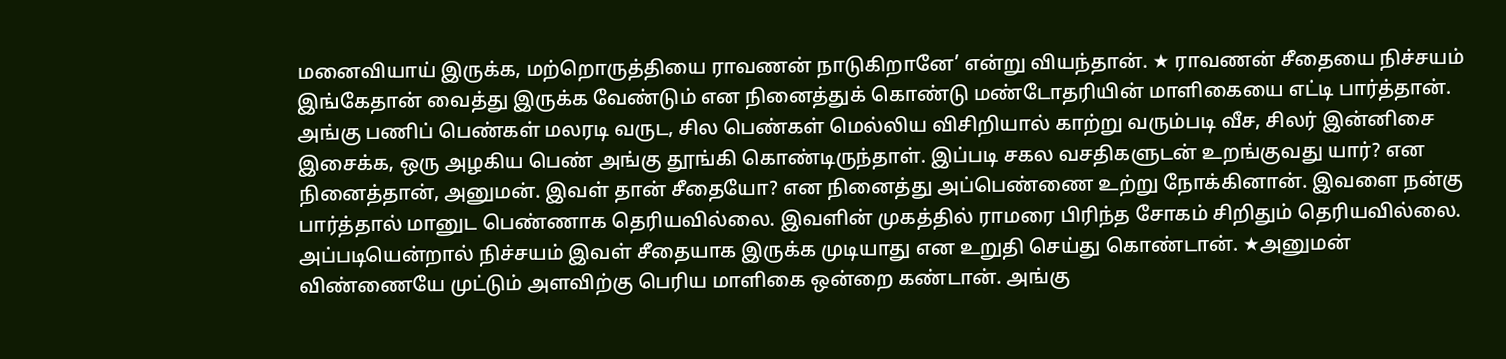மனைவியாய் இருக்க, மற்றொருத்தியை ராவணன் நாடுகிறானே’ என்று வியந்தான். ★ ராவணன் சீதையை நிச்சயம் இங்கேதான் வைத்து இருக்க வேண்டும் என நினைத்துக் கொண்டு மண்டோதரியின் மாளிகையை எட்டி பார்த்தான். அங்கு பணிப் பெண்கள் மலரடி வருட, சில பெண்கள் மெல்லிய விசிறியால் காற்று வரும்படி வீச, சிலர் இன்னிசை இசைக்க, ஒரு அழகிய பெண் அங்கு தூங்கி கொண்டிருந்தாள். இப்படி சகல வசதிகளுடன் உறங்குவது யார்? என நினைத்தான், அனுமன். இவள் தான் சீதையோ? என நினைத்து அப்பெண்ணை உற்று நோக்கினான். இவளை நன்கு பார்த்தால் மானுட பெண்ணாக தெரியவில்லை. இவளின் முகத்தில் ராமரை பிரிந்த சோகம் சிறிதும் தெரியவில்லை. அப்படியென்றால் நிச்சயம் இவள் சீதையாக இருக்க முடியாது என உறுதி செய்து கொண்டான். ★அனுமன் விண்ணையே முட்டும் அளவிற்கு பெரிய மாளிகை ஒன்றை கண்டான். அங்கு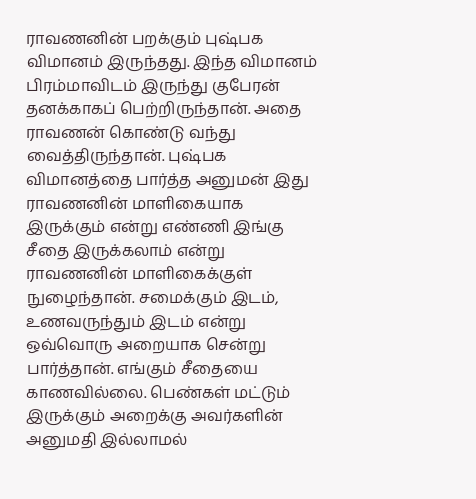ராவணனின் பறக்கும் புஷ்பக விமானம் இருந்தது. இந்த விமானம் பிரம்மாவிடம் இருந்து குபேரன் தனக்காகப் பெற்றிருந்தான். அதை ராவணன் கொண்டு வந்து வைத்திருந்தான். புஷ்பக விமானத்தை பார்த்த அனுமன் இது ராவணனின் மாளிகையாக இருக்கும் என்று எண்ணி இங்கு சீதை இருக்கலாம் என்று ராவணனின் மாளிகைக்குள் நுழைந்தான். சமைக்கும் இடம், உணவருந்தும் இடம் என்று ஒவ்வொரு அறையாக சென்று பார்த்தான். எங்கும் சீதையை காணவில்லை. பெண்கள் மட்டும் இருக்கும் அறைக்கு அவர்களின் அனுமதி இல்லாமல்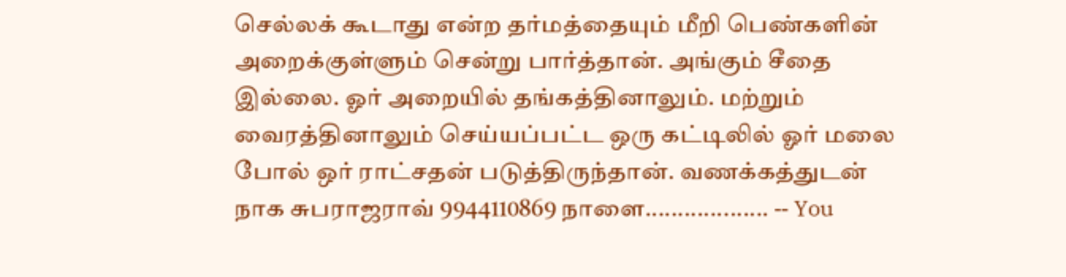செல்லக் கூடாது என்ற தர்மத்தையும் மீறி பெண்களின் அறைக்குள்ளும் சென்று பார்த்தான். அங்கும் சீதை இல்லை. ஓர் அறையில் தங்கத்தினாலும். மற்றும் வைரத்தினாலும் செய்யப்பட்ட ஒரு கட்டிலில் ஓர் மலை போல் ஒர் ராட்சதன் படுத்திருந்தான். வணக்கத்துடன் நாக சுபராஜராவ் 9944110869 நாளை................... -- You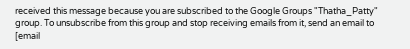received this message because you are subscribed to the Google Groups "Thatha_Patty" group. To unsubscribe from this group and stop receiving emails from it, send an email to [email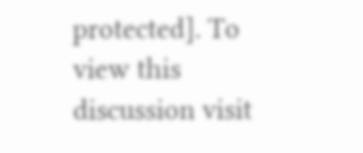protected]. To view this discussion visit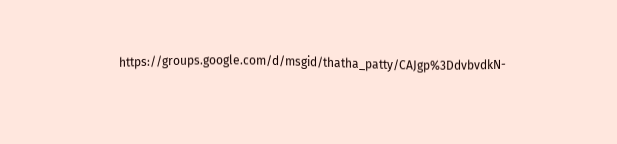https://groups.google.com/d/msgid/thatha_patty/CAJgp%3DdvbvdkN-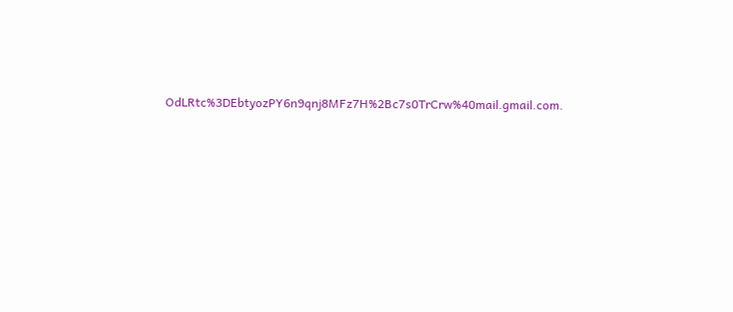OdLRtc%3DEbtyozPY6n9qnj8MFz7H%2Bc7s0TrCrw%40mail.gmail.com.